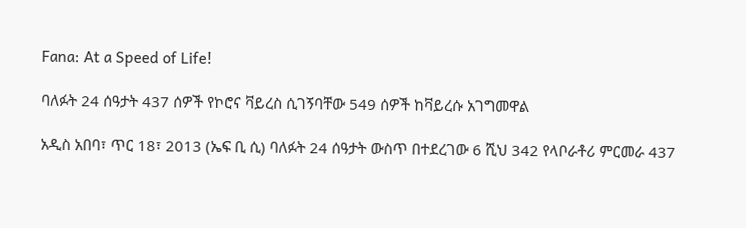Fana: At a Speed of Life!

ባለፉት 24 ሰዓታት 437 ሰዎች የኮሮና ቫይረስ ሲገኝባቸው 549 ሰዎች ከቫይረሱ አገግመዋል

አዲስ አበባ፣ ጥር 18፣ 2013 (ኤፍ ቢ ሲ) ባለፉት 24 ሰዓታት ውስጥ በተደረገው 6 ሺህ 342 የላቦራቶሪ ምርመራ 437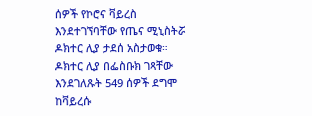ሰዎች የኮሮና ቫይረስ እንደተገኘባቸው የጤና ሚኒስትሯ ዶክተር ሊያ ታደሰ አስታወቁ። ዶክተር ሊያ በፌስቡክ ገጻቸው እንደገለጹት 549 ሰዎች ደግሞ ከቫይረሱ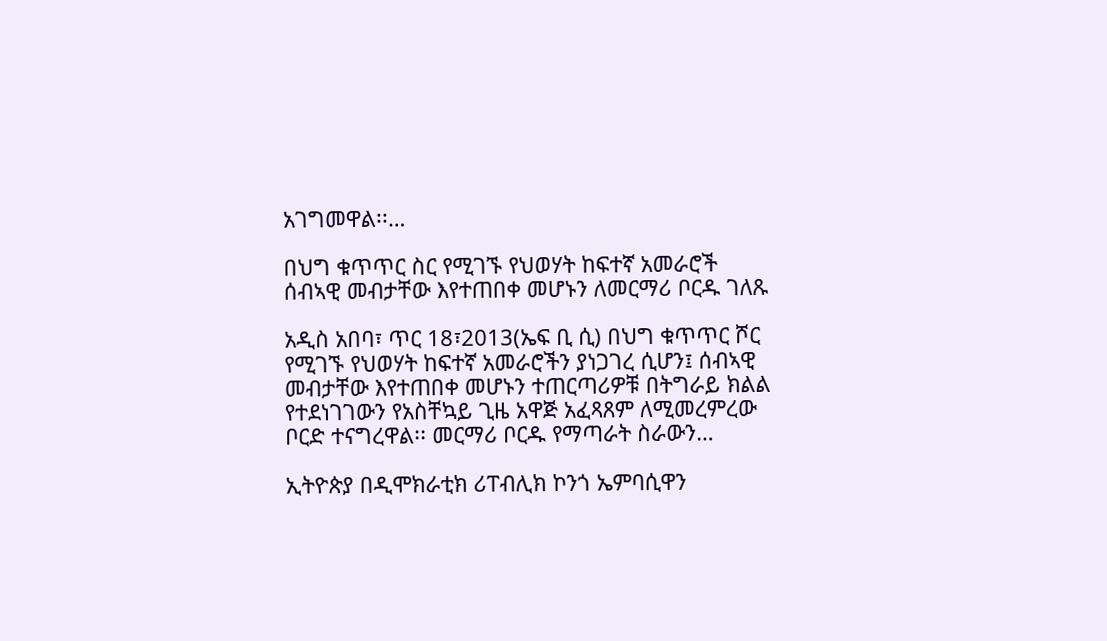አገግመዋል፡፡…

በህግ ቁጥጥር ስር የሚገኙ የህወሃት ከፍተኛ አመራሮች ሰብኣዊ መብታቸው እየተጠበቀ መሆኑን ለመርማሪ ቦርዱ ገለጹ

አዲስ አበባ፣ ጥር 18፣2013(ኤፍ ቢ ሲ) በህግ ቁጥጥር ሾር የሚገኙ የህወሃት ከፍተኛ አመራሮችን ያነጋገረ ሲሆን፤ ሰብኣዊ መብታቸው እየተጠበቀ መሆኑን ተጠርጣሪዎቹ በትግራይ ክልል የተደነገገውን የአስቸኳይ ጊዜ አዋጅ አፈጻጸም ለሚመረምረው ቦርድ ተናግረዋል፡፡ መርማሪ ቦርዱ የማጣራት ስራውን…

ኢትዮጵያ በዲሞክራቲክ ሪፐብሊክ ኮንጎ ኤምባሲዋን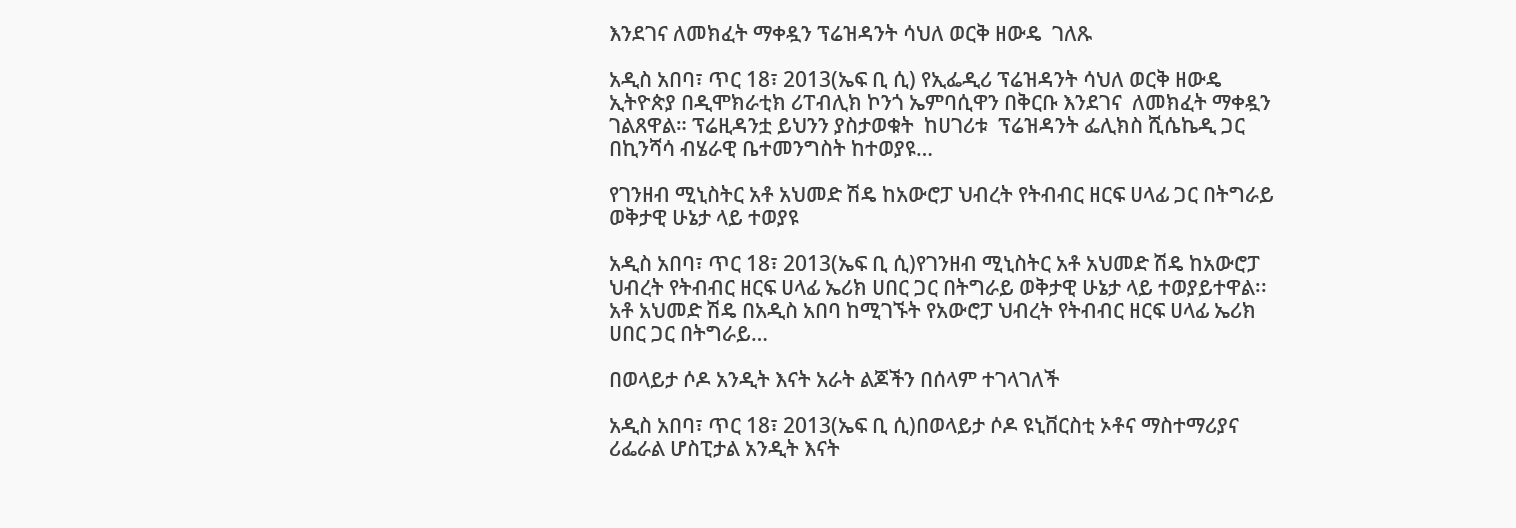እንደገና ለመክፈት ማቀዷን ፕሬዝዳንት ሳህለ ወርቅ ዘውዴ  ገለጹ

አዲስ አበባ፣ ጥር 18፣ 2013(ኤፍ ቢ ሲ) የኢፌዲሪ ፕሬዝዳንት ሳህለ ወርቅ ዘውዴ ኢትዮጵያ በዲሞክራቲክ ሪፐብሊክ ኮንጎ ኤምባሲዋን በቅርቡ እንደገና  ለመክፈት ማቀዷን ገልጸዋል። ፕሬዚዳንቷ ይህንን ያስታወቁት  ከሀገሪቱ  ፕሬዝዳንት ፌሊክስ ሺሴኬዲ ጋር በኪንሻሳ ብሄራዊ ቤተመንግስት ከተወያዩ…

የገንዘብ ሚኒስትር አቶ አህመድ ሽዴ ከአውሮፓ ህብረት የትብብር ዘርፍ ሀላፊ ጋር በትግራይ ወቅታዊ ሁኔታ ላይ ተወያዩ

አዲስ አበባ፣ ጥር 18፣ 2013(ኤፍ ቢ ሲ)የገንዘብ ሚኒስትር አቶ አህመድ ሽዴ ከአውሮፓ ህብረት የትብብር ዘርፍ ሀላፊ ኤሪክ ሀበር ጋር በትግራይ ወቅታዊ ሁኔታ ላይ ተወያይተዋል፡፡ አቶ አህመድ ሽዴ በአዲስ አበባ ከሚገኙት የአውሮፓ ህብረት የትብብር ዘርፍ ሀላፊ ኤሪክ ሀበር ጋር በትግራይ…

በወላይታ ሶዶ አንዲት እናት አራት ልጆችን በሰላም ተገላገለች

አዲስ አበባ፣ ጥር 18፣ 2013(ኤፍ ቢ ሲ)በወላይታ ሶዶ ዩኒቨርስቲ ኦቶና ማስተማሪያና ሪፌራል ሆስፒታል አንዲት እናት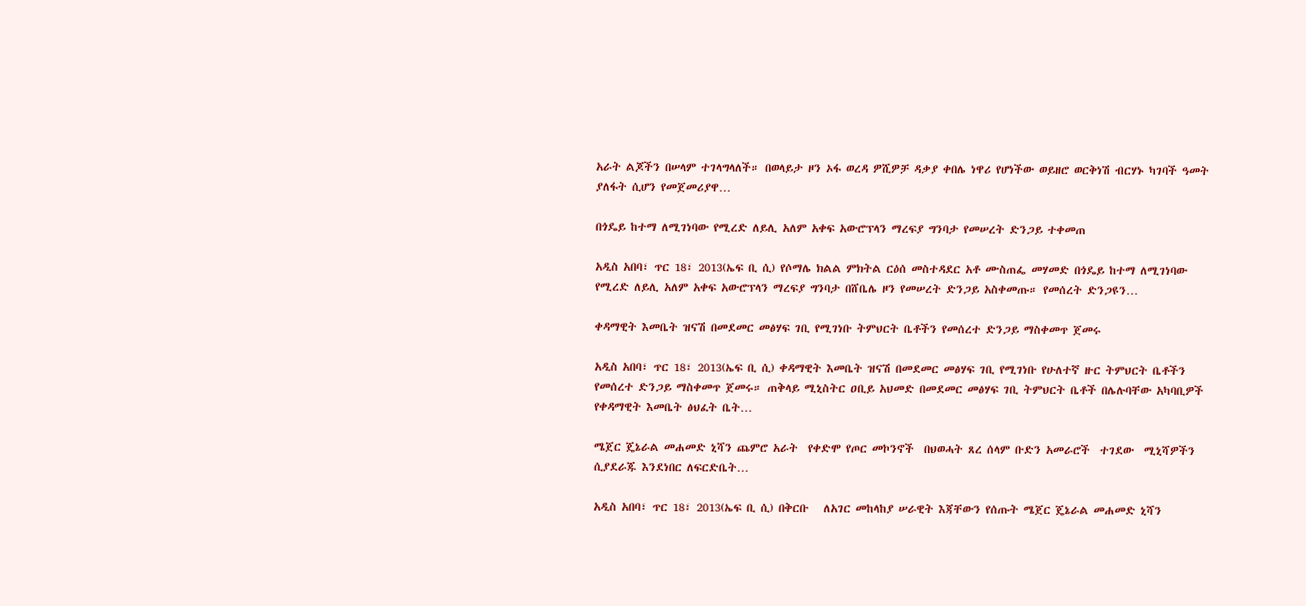አራት ልጆችን በሠላም ተገላግላለች። በወላይታ ዞን ኦፋ ወረዳ ዎሺዎቻ ዳቃያ ቀበሌ ነዋሪ የሆነችው ወይዘሮ ወርቅነሽ ብርሃኑ ካገባች ዓመት ያለፋት ሲሆን የመጀመሪያዋ…

በጎዴይ ከተማ ለሚገነባው የሚረድ ለይሊ አለም አቀፍ አውሮፕላን ማረፍያ ግንባታ የመሠረት ድንጋይ ተቀመጠ

አዲስ አበባ፣ ጥር 18፣ 2013(ኤፍ ቢ ሲ) የሶማሌ ክልል ምክትል ርዕሰ መስተዳደር አቶ ሙስጠፌ መሃመድ በጎዴይ ከተማ ለሚገነባው የሚረድ ለይሊ አለም አቀፍ አውሮፕላን ማረፍያ ግንባታ በሸቤሌ ዞን የመሠረት ድንጋይ አስቀመጡ። የመሰረት ድንጋዩን…

ቀዳማዊት እመቤት ዝናሽ በመደመር መፅሃፍ ገቢ የሚገነቡ ትምህርት ቤቶችን የመሰረተ ድንጋይ ማስቀመጥ ጀመሩ

አዲስ አበባ፣ ጥር 18፣ 2013(ኤፍ ቢ ሲ) ቀዳማዊት እመቤት ዝናሽ በመደመር መፅሃፍ ገቢ የሚገነቡ የሁለተኛ ዙር ትምህርት ቤቶችን የመሰረተ ድንጋይ ማስቀመጥ ጀመሩ። ጠቅላይ ሚኒስትር ዐቢይ አህመድ በመደመር መፅሃፍ ገቢ ትምህርት ቤቶች በሌሉባቸው አካባቢዎች የቀዳማዊት እመቤት ፅህፈት ቤት…

ሜጀር ጄኔራል መሐመድ ኒሻን ጨምሮ አራት  የቀድሞ የጦር መኮንኖች  በህወሓት ጸረ ሰላም ቡድን አመራሮች  ተገደው  ሚኒሻዎችን ሲያደራጁ እንደነበር ለፍርድቤት…

አዲስ አበባ፣ ጥር 18፣ 2013(ኤፍ ቢ ሲ) በቅርቡ   ለአገር መከላከያ ሠራዊት እጃቸውን የሰጡት ሜጀር ጄኔራል መሐመድ ኒሻን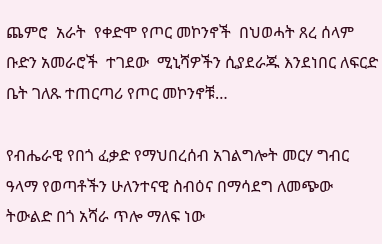ጨምሮ  አራት  የቀድሞ የጦር መኮንኖች  በህወሓት ጸረ ሰላም ቡድን አመራሮች  ተገደው  ሚኒሻዎችን ሲያደራጁ እንደነበር ለፍርድ ቤት ገለጹ ተጠርጣሪ የጦር መኮንኖቹ…

የብሔራዊ የበጎ ፈቃድ የማህበረሰብ አገልግሎት መርሃ ግብር ዓላማ የወጣቶችን ሁለንተናዊ ስብዕና በማሳደግ ለመጭው ትውልድ በጎ አሻራ ጥሎ ማለፍ ነው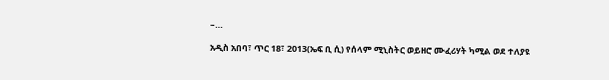–…

አዲስ አበባ፣ ጥር 18፣ 2013(ኤፍ ቢ ሲ) የሰላም ሚኒስትር ወይዘሮ ሙፈሪሃት ካሚል ወደ ተለያዩ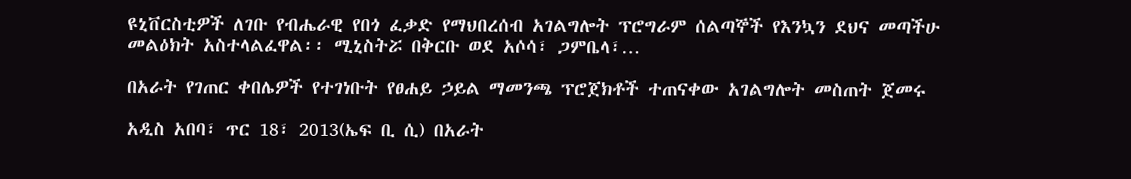ዩኒቨርስቲዎች ለገቡ የብሔራዊ የበጎ ፈቃድ የማህበረሰብ አገልግሎት ፕሮግራም ሰልጣኞች የእንኳን ደህና መጣችሁ መልዕክት አስተላልፈዋል፡፡ ሚኒስትሯ በቅርቡ ወደ አሶሳ፣ ጋምቤላ፣…

በአራት የገጠር ቀበሌዎች የተገነቡት የፀሐይ ኃይል ማመንጫ ፕሮጀክቶች ተጠናቀው አገልግሎት መስጠት ጀመሩ

አዲስ አበባ፣ ጥር 18፣ 2013(ኤፍ ቢ ሲ) በአራት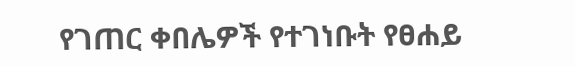የገጠር ቀበሌዎች የተገነቡት የፀሐይ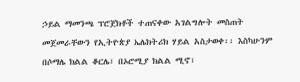ኃይል ማመንጫ ፕሮጀክቶች ተጠናቀው አገልግሎት መስጠት መጀመራቸውን የኢትዮጵያ ኤሌክትሪክ ሃይል አስታወቀ፡፡ እስካሁንም በሶማሌ ክልል ቆርሌ፣ በኦሮሚያ ክልል ሚኖ፣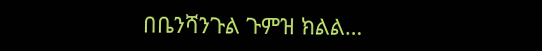በቤንሻንጉል ጉምዝ ክልል…